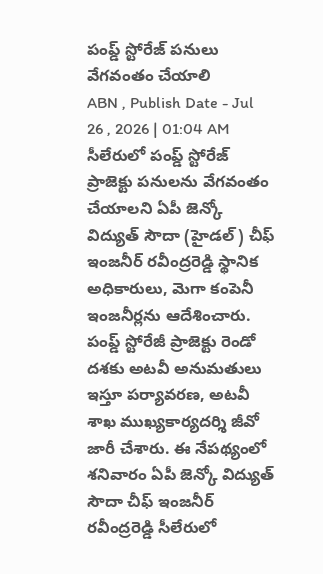పంప్డ్ స్టోరేజ్ పనులు వేగవంతం చేయాలి
ABN , Publish Date - Jul 26 , 2026 | 01:04 AM
సీలేరులో పంప్డ్ స్టోరేజ్ ప్రాజెక్టు పనులను వేగవంతం చేయాలని ఏపీ జెన్కో విద్యుత్ సౌదా (హైడల్) చీఫ్ ఇంజనీర్ రవీంద్రరెడ్డి స్థానిక అధికారులు, మెగా కంపెనీ ఇంజనీర్లను ఆదేశించారు. పంప్డ్ స్టోరేజీ ప్రాజెక్టు రెండో దశకు అటవీ అనుమతులు ఇస్తూ పర్యావరణ, అటవీ శాఖ ముఖ్యకార్యదర్శి జీవో జారీ చేశారు. ఈ నేపథ్యంలో శనివారం ఏపీ జెన్కో విద్యుత్ సౌదా చీఫ్ ఇంజనీర్ రవీంద్రరెడ్డి సీలేరులో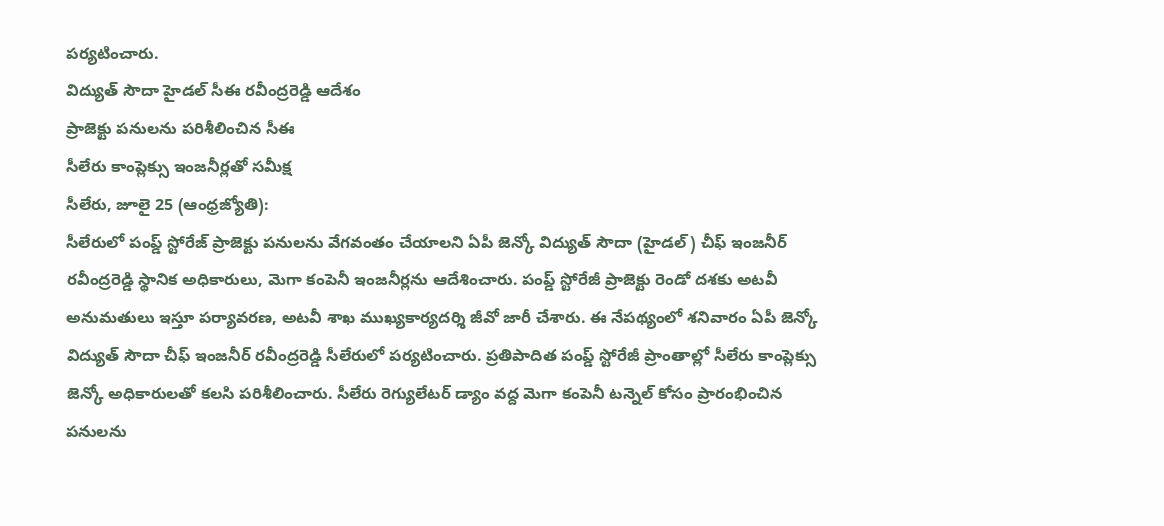పర్యటించారు.
విద్యుత్ సౌదా హైడల్ సీఈ రవీంద్రరెడ్డి ఆదేశం
ప్రాజెక్టు పనులను పరిశీలించిన సీఈ
సీలేరు కాంప్లెక్సు ఇంజనీర్లతో సమీక్ష
సీలేరు, జూలై 25 (ఆంధ్రజ్యోతి):
సీలేరులో పంప్డ్ స్టోరేజ్ ప్రాజెక్టు పనులను వేగవంతం చేయాలని ఏపీ జెన్కో విద్యుత్ సౌదా (హైడల్) చీఫ్ ఇంజనీర్ రవీంద్రరెడ్డి స్థానిక అధికారులు, మెగా కంపెనీ ఇంజనీర్లను ఆదేశించారు. పంప్డ్ స్టోరేజీ ప్రాజెక్టు రెండో దశకు అటవీ అనుమతులు ఇస్తూ పర్యావరణ, అటవీ శాఖ ముఖ్యకార్యదర్శి జీవో జారీ చేశారు. ఈ నేపథ్యంలో శనివారం ఏపీ జెన్కో విద్యుత్ సౌదా చీఫ్ ఇంజనీర్ రవీంద్రరెడ్డి సీలేరులో పర్యటించారు. ప్రతిపాదిత పంప్డ్ స్టోరేజీ ప్రాంతాల్లో సీలేరు కాంప్లెక్సు జెన్కో అధికారులతో కలసి పరిశీలించారు. సీలేరు రెగ్యులేటర్ డ్యాం వద్ద మెగా కంపెనీ టన్నెల్ కోసం ప్రారంభించిన పనులను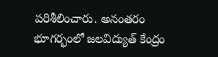పరిశీలించారు. అనంతరం భూగర్భంలో జలవిద్యుత్ కేంద్రం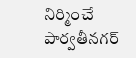నిర్మించే పార్వతీనగర్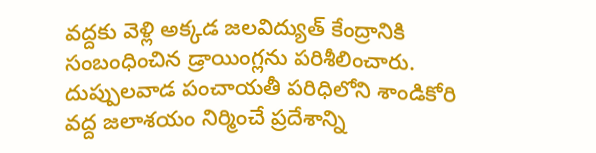వద్దకు వెళ్లి అక్కడ జలవిద్యుత్ కేంద్రానికి సంబంధించిన డ్రాయింగ్లను పరిశీలించారు. దుప్పులవాడ పంచాయతీ పరిధిలోని శాండికోరి వద్ద జలాశయం నిర్మించే ప్రదేశాన్ని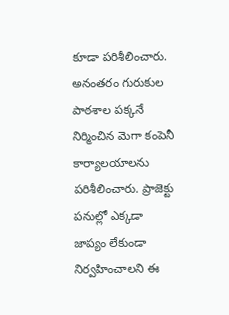కూడా పరిశీలించారు. అనంతరం గురుకుల పాఠశాల పక్కనే నిర్మించిన మెగా కంపెనీ కార్యాలయాలను పరిశీలించారు. ప్రాజెక్టు పనుల్లో ఎక్కడా జాప్యం లేకుండా నిర్వహించాలని ఈ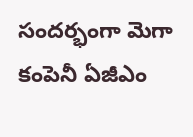సందర్భంగా మెగా కంపెనీ ఏజీఎం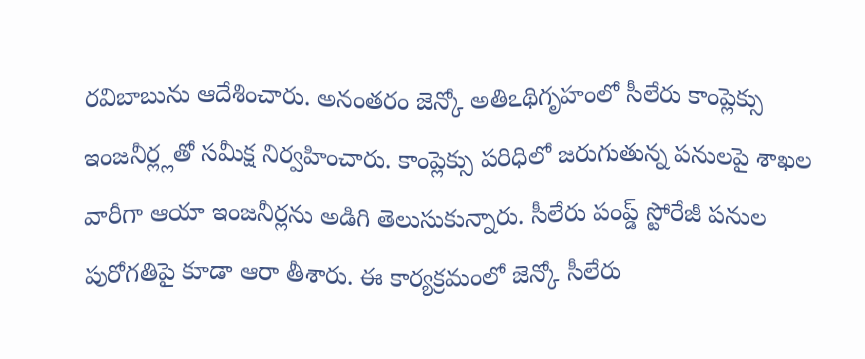రవిబాబును ఆదేశించారు. అనంతరం జెన్కో అతిఽథిగృహంలో సీలేరు కాంప్లెక్సు ఇంజనీర్ల్లతో సమీక్ష నిర్వహించారు. కాంప్లెక్సు పరిధిలో జరుగుతున్న పనులపై శాఖల వారీగా ఆయా ఇంజనీర్లను అడిగి తెలుసుకున్నారు. సీలేరు పంప్డ్ స్టోరేజీ పనుల పురోగతిపై కూడా ఆరా తీశారు. ఈ కార్యక్రమంలో జెన్కో సీలేరు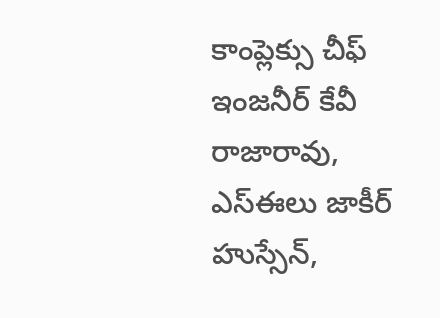కాంప్లెక్సు చీఫ్ ఇంజనీర్ కేవీ రాజారావు, ఎస్ఈలు జాకీర్ హుస్సేన్,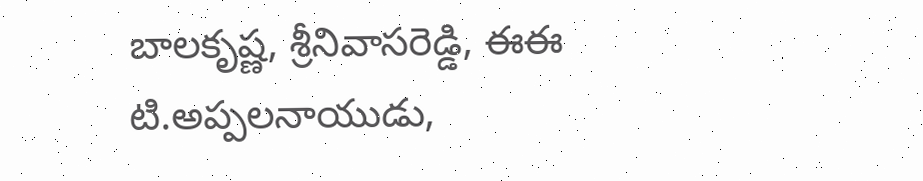బాలకృష్ణ, శ్రీనివాసరెడ్డి, ఈఈ టి.అప్పలనాయుడు,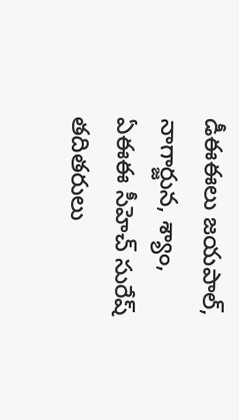డీఈఈలు జయపాల్, నాగార్జున, శ్యాం, ఏఈఈ సీహెచ్ సురేష్ తదితరులు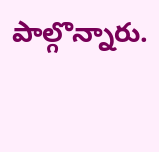పాల్గొన్నారు.